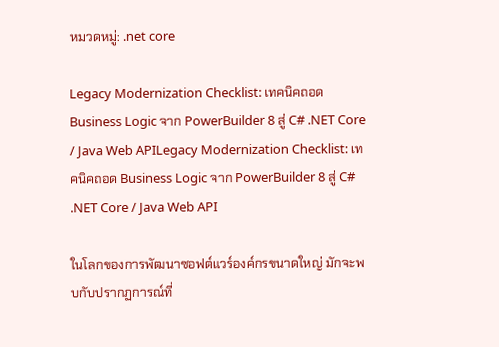หมวดหมู่: .net core

Legacy Modernization Checklist: เทคนิคถอด Business Logic จาก PowerBuilder 8 สู่ C# .NET Core / Java Web APILegacy Modernization Checklist: เทคนิคถอด Business Logic จาก PowerBuilder 8 สู่ C# .NET Core / Java Web API

ในโลกของการพัฒนาซอฟต์แวร์องค์กรขนาดใหญ่ มักจะพบกับปรากฏการณ์ที่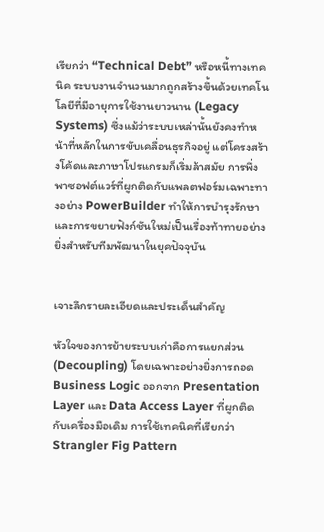เรียกว่า “Technical Debt” หรือหนี้ทางเทคนิค ระบบงานจำนวนมากถูกสร้างขึ้นด้วยเทคโนโลยีที่มีอายุการใช้งานยาวนาน (Legacy Systems) ซึ่งแม้ว่าระบบเหล่านั้นยังคงทำหน้าที่หลักในการขับเคลื่อนธุรกิจอยู่ แต่โครงสร้างโค้ดและภาษาโปรแกรมก็เริ่มล้าสมัย การพึ่งพาซอฟต์แวร์ที่ผูกติดกับแพลตฟอร์มเฉพาะทางอย่าง PowerBuilder ทำให้การบำรุงรักษาและการขยายฟังก์ชันใหม่เป็นเรื่องท้าทายอย่างยิ่งสำหรับทีมพัฒนาในยุคปัจจุบัน


เจาะลึกรายละเอียดและประเด็นสำคัญ

หัวใจของการย้ายระบบเก่าคือการแยกส่วน (Decoupling) โดยเฉพาะอย่างยิ่งการถอด Business Logic ออกจาก Presentation Layer และ Data Access Layer ที่ผูกติดกับเครื่องมือเดิม การใช้เทคนิคที่เรียกว่า Strangler Fig Pattern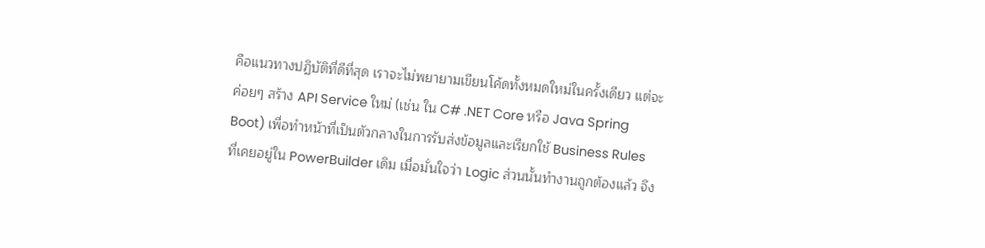คือแนวทางปฏิบัติที่ดีที่สุด เราจะไม่พยายามเขียนโค้ดทั้งหมดใหม่ในครั้งเดียว แต่จะค่อยๆ สร้าง API Service ใหม่ (เช่น ใน C# .NET Core หรือ Java Spring Boot) เพื่อทำหน้าที่เป็นตัวกลางในการรับส่งข้อมูลและเรียกใช้ Business Rules ที่เคยอยู่ใน PowerBuilder เดิม เมื่อมั่นใจว่า Logic ส่วนนั้นทำงานถูกต้องแล้ว จึง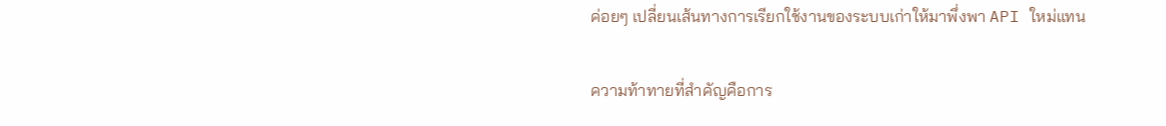ค่อยๆ เปลี่ยนเส้นทางการเรียกใช้งานของระบบเก่าให้มาพึ่งพา API ใหม่แทน

ความท้าทายที่สำคัญคือการ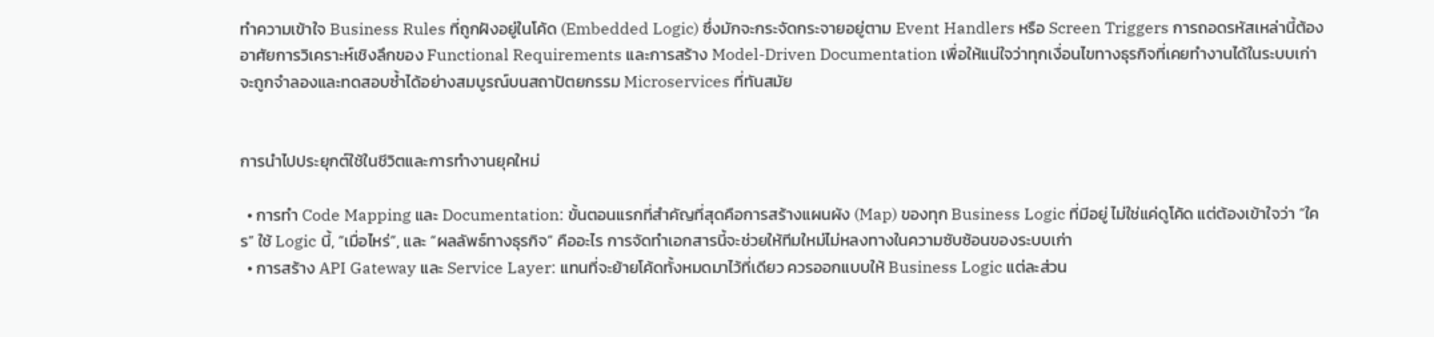ทำความเข้าใจ Business Rules ที่ถูกฝังอยู่ในโค้ด (Embedded Logic) ซึ่งมักจะกระจัดกระจายอยู่ตาม Event Handlers หรือ Screen Triggers การถอดรหัสเหล่านี้ต้องอาศัยการวิเคราะห์เชิงลึกของ Functional Requirements และการสร้าง Model-Driven Documentation เพื่อให้แน่ใจว่าทุกเงื่อนไขทางธุรกิจที่เคยทำงานได้ในระบบเก่า จะถูกจำลองและทดสอบซ้ำได้อย่างสมบูรณ์บนสถาปัตยกรรม Microservices ที่ทันสมัย


การนำไปประยุกต์ใช้ในชีวิตและการทำงานยุคใหม่

  • การทำ Code Mapping และ Documentation: ขั้นตอนแรกที่สำคัญที่สุดคือการสร้างแผนผัง (Map) ของทุก Business Logic ที่มีอยู่ ไม่ใช่แค่ดูโค้ด แต่ต้องเข้าใจว่า “ใคร” ใช้ Logic นี้, “เมื่อไหร่”, และ “ผลลัพธ์ทางธุรกิจ” คืออะไร การจัดทำเอกสารนี้จะช่วยให้ทีมใหม่ไม่หลงทางในความซับซ้อนของระบบเก่า
  • การสร้าง API Gateway และ Service Layer: แทนที่จะย้ายโค้ดทั้งหมดมาไว้ที่เดียว ควรออกแบบให้ Business Logic แต่ละส่วน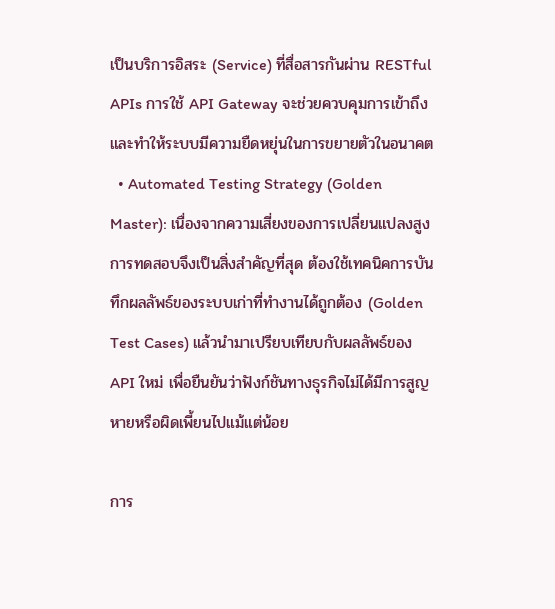เป็นบริการอิสระ (Service) ที่สื่อสารกันผ่าน RESTful APIs การใช้ API Gateway จะช่วยควบคุมการเข้าถึงและทำให้ระบบมีความยืดหยุ่นในการขยายตัวในอนาคต
  • Automated Testing Strategy (Golden Master): เนื่องจากความเสี่ยงของการเปลี่ยนแปลงสูง การทดสอบจึงเป็นสิ่งสำคัญที่สุด ต้องใช้เทคนิคการบันทึกผลลัพธ์ของระบบเก่าที่ทำงานได้ถูกต้อง (Golden Test Cases) แล้วนำมาเปรียบเทียบกับผลลัพธ์ของ API ใหม่ เพื่อยืนยันว่าฟังก์ชันทางธุรกิจไม่ได้มีการสูญหายหรือผิดเพี้ยนไปแม้แต่น้อย

การ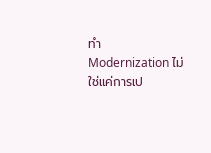ทำ Modernization ไม่ใช่แค่การเป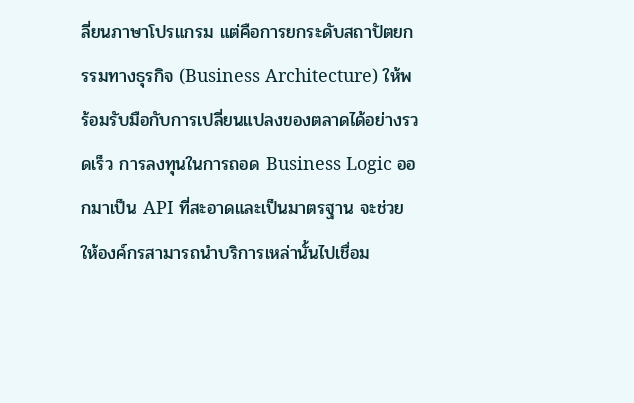ลี่ยนภาษาโปรแกรม แต่คือการยกระดับสถาปัตยกรรมทางธุรกิจ (Business Architecture) ให้พร้อมรับมือกับการเปลี่ยนแปลงของตลาดได้อย่างรวดเร็ว การลงทุนในการถอด Business Logic ออกมาเป็น API ที่สะอาดและเป็นมาตรฐาน จะช่วยให้องค์กรสามารถนำบริการเหล่านั้นไปเชื่อม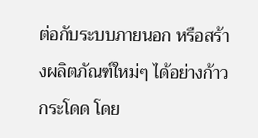ต่อกับระบบภายนอก หรือสร้างผลิตภัณฑ์ใหม่ๆ ได้อย่างก้าวกระโดด โดย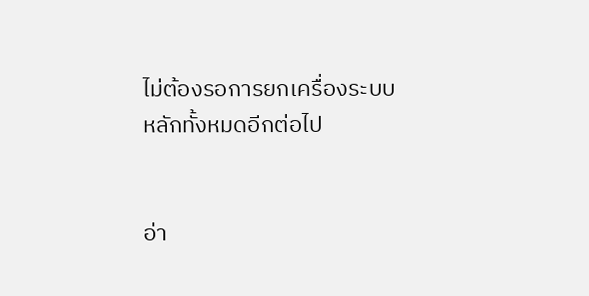ไม่ต้องรอการยกเครื่องระบบหลักทั้งหมดอีกต่อไป


อ่า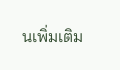นเพิ่มเติม